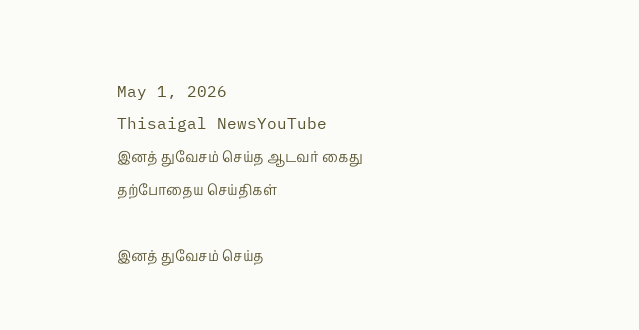May 1, 2026
Thisaigal NewsYouTube
இனத் துவேசம் செய்த ஆடவர் கைது
தற்போதைய செய்திகள்

இனத் துவேசம் செய்த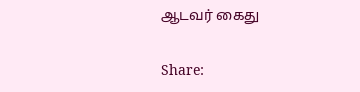ஆடவர் கைது

Share: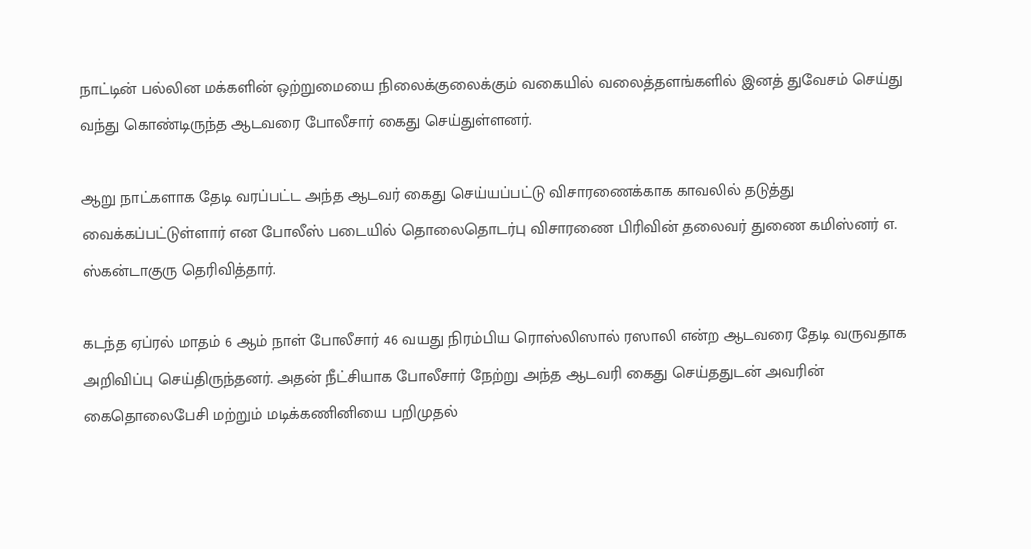நாட்டின் பல்லின மக்களின் ஒற்றுமையை நிலைக்குலைக்கும் வகையில் வலைத்தளங்களில் இனத் துவேசம் செய்து வந்து கொண்டிருந்த ஆடவரை போலீசார் கைது செய்துள்ளனர்.

ஆறு நாட்களாக தேடி வரப்பட்ட அந்த ஆடவர் கைது செய்யப்பட்டு விசாரணைக்காக காவலில் தடுத்து வைக்கப்பட்டுள்ளார் என போலீஸ் படையில் தொலைதொடர்பு விசாரணை பிரிவின் தலைவர் துணை கமிஸ்னர் எ. ஸ்கன்டாகுரு தெரிவித்தார்.

கடந்த ஏப்ரல் மாதம் 6 ஆம் நாள் போலீசார் 46 வயது நிரம்பிய ரொஸ்லிஸால் ரஸாலி என்ற ஆடவரை தேடி வருவதாக அறிவிப்பு செய்திருந்தனர். அதன் நீட்சியாக போலீசார் நேற்று அந்த ஆடவரி கைது செய்ததுடன் அவரின் கைதொலைபேசி மற்றும் மடிக்கணினியை பறிமுதல்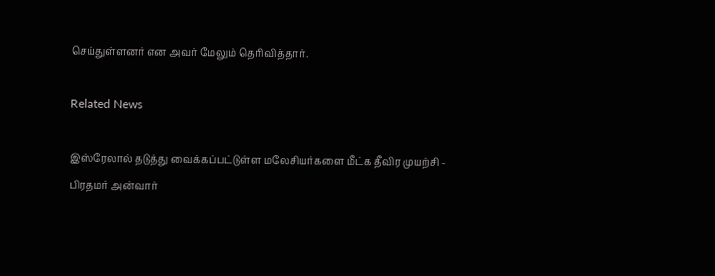செய்துள்ளனர் என அவர் மேலும் தெரிவித்தார்.

Related News

இஸ்ரேலால் தடுத்து வைக்கப்பட்டுள்ள மலேசியர்களை மீட்க தீவிர முயற்சி - பிரதமர் அன்வார்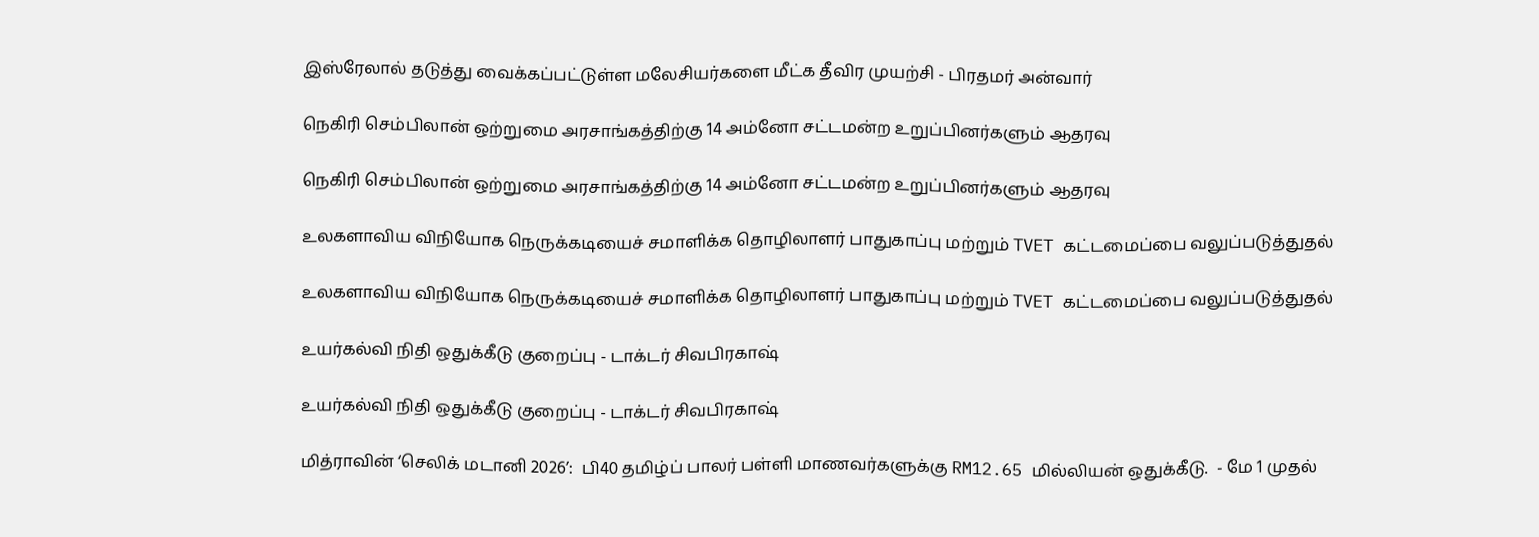இஸ்ரேலால் தடுத்து வைக்கப்பட்டுள்ள மலேசியர்களை மீட்க தீவிர முயற்சி - பிரதமர் அன்வார்

நெகிரி செம்பிலான் ஒற்றுமை அரசாங்கத்திற்கு 14 அம்னோ சட்டமன்ற உறுப்பினர்களும் ஆதரவு

நெகிரி செம்பிலான் ஒற்றுமை அரசாங்கத்திற்கு 14 அம்னோ சட்டமன்ற உறுப்பினர்களும் ஆதரவு

உலகளாவிய விநியோக நெருக்கடியைச் சமாளிக்க தொழிலாளர் பாதுகாப்பு மற்றும் TVET கட்டமைப்பை வலுப்படுத்துதல்

உலகளாவிய விநியோக நெருக்கடியைச் சமாளிக்க தொழிலாளர் பாதுகாப்பு மற்றும் TVET கட்டமைப்பை வலுப்படுத்துதல்

உயர்கல்வி நிதி ஒதுக்கீடு குறைப்பு - டாக்டர் சிவபிரகாஷ்

உயர்கல்வி நிதி ஒதுக்கீடு குறைப்பு - டாக்டர் சிவபிரகாஷ்

மித்ராவின் ‘செலிக் மடானி 2026’:  பி40 தமிழ்ப் பாலர் பள்ளி மாணவர்களுக்கு RM12.65 மில்லியன் ஒதுக்கீடு.  - மே 1 முதல்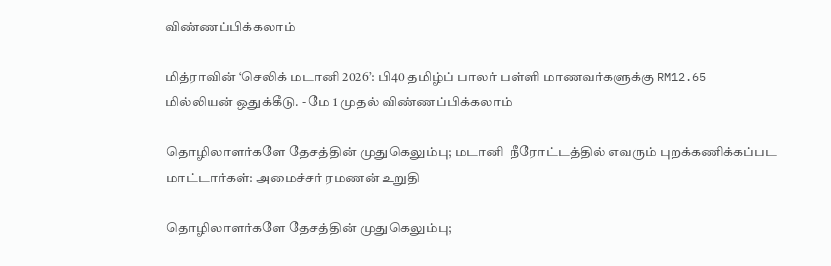விண்ணப்பிக்கலாம்

மித்ராவின் ‘செலிக் மடானி 2026’: பி40 தமிழ்ப் பாலர் பள்ளி மாணவர்களுக்கு RM12.65 மில்லியன் ஒதுக்கீடு. - மே 1 முதல் விண்ணப்பிக்கலாம்

தொழிலாளர்களே தேசத்தின் முதுகெலும்பு; மடானி  நீரோட்டத்தில் எவரும் புறக்கணிக்கப்பட மாட்டார்கள்: அமைச்சர் ரமணன் உறுதி

தொழிலாளர்களே தேசத்தின் முதுகெலும்பு;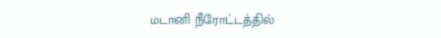மடானி நீரோட்டத்தில்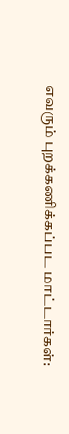எவரும் புறக்கணிக்கப்பட மாட்டார்கள்: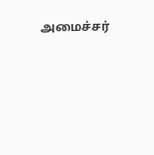அமைச்சர்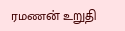ரமணன் உறுதி